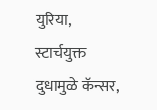युरिया, स्टार्चयुक्त दुधामुळे कॅन्सर,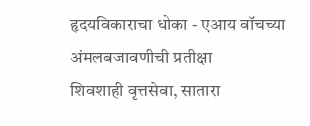हृदयविकाराचा धोका - एआय वॉचच्या अंमलबजावणीची प्रतीक्षा
शिवशाही वृत्तसेवा, सातारा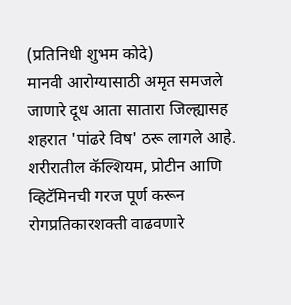(प्रतिनिधी शुभम कोदे)
मानवी आरोग्यासाठी अमृत समजले जाणारे दूध आता सातारा जिल्ह्यासह शहरात 'पांढरे विष' ठरू लागले आहे. शरीरातील कॅल्शियम, प्रोटीन आणि व्हिटॅमिनची गरज पूर्ण करून रोगप्रतिकारशक्ती वाढवणारे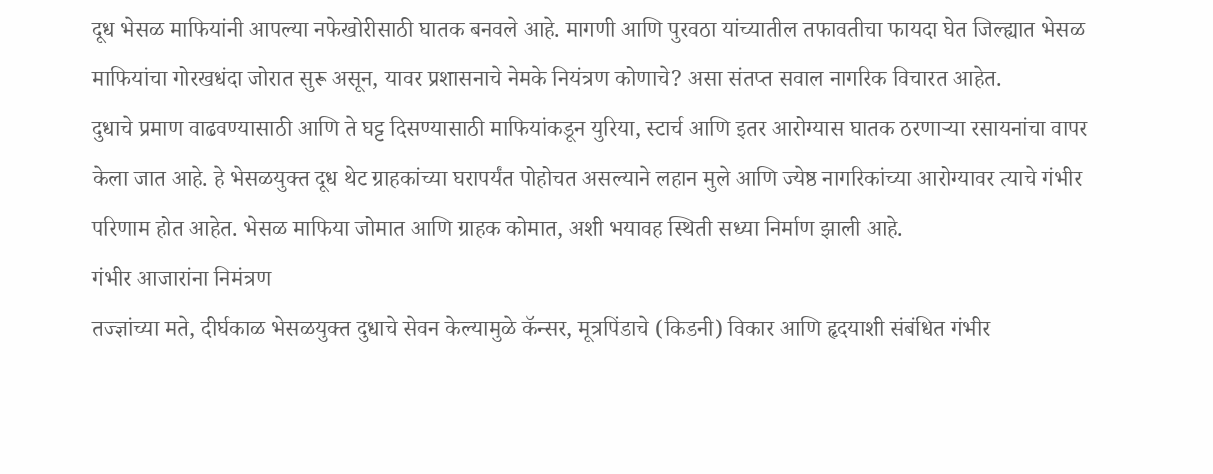दूध भेसळ माफियांनी आपल्या नफेखोरीसाठी घातक बनवले आहे. मागणी आणि पुरवठा यांच्यातील तफावतीचा फायदा घेत जिल्ह्यात भेसळ माफियांचा गोरखधंदा जोरात सुरू असून, यावर प्रशासनाचे नेमके नियंत्रण कोणाचे? असा संतप्त सवाल नागरिक विचारत आहेत.
दुधाचे प्रमाण वाढवण्यासाठी आणि ते घट्ट दिसण्यासाठी माफियांकडून युरिया, स्टार्च आणि इतर आरोग्यास घातक ठरणाऱ्या रसायनांचा वापर केला जात आहे. हे भेसळयुक्त दूध थेट ग्राहकांच्या घरापर्यंत पोहोचत असल्याने लहान मुले आणि ज्येष्ठ नागरिकांच्या आरोग्यावर त्याचे गंभीर परिणाम होत आहेत. भेसळ माफिया जोमात आणि ग्राहक कोमात, अशी भयावह स्थिती सध्या निर्माण झाली आहे.
गंभीर आजारांना निमंत्रण
तज्ज्ञांच्या मते, दीर्घकाळ भेसळयुक्त दुधाचे सेवन केल्यामुळे कॅन्सर, मूत्रपिंडाचे (किडनी) विकार आणि हृदयाशी संबंधित गंभीर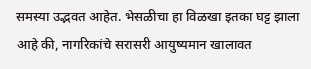समस्या उद्भवत आहेत. भेसळीचा हा विळखा इतका घट्ट झाला आहे की, नागरिकांचे सरासरी आयुष्यमान खालावत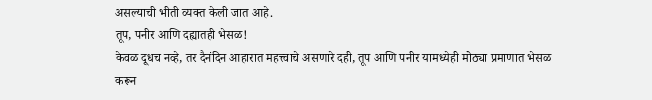असल्याची भीती व्यक्त केली जात आहे.
तूप, पनीर आणि दह्यातही भेसळ!
केवळ दूधच नव्हे, तर दैनंदिन आहारात महत्त्वाचे असणारे दही, तूप आणि पनीर यामध्येही मोठ्या प्रमाणात भेसळ करून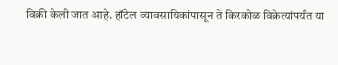विक्री केली जात आहे. हॉटेल व्यावसायिकांपासून ते किरकोळ विक्रेत्यांपर्यंत या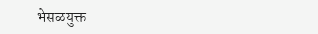भेसळयुक्त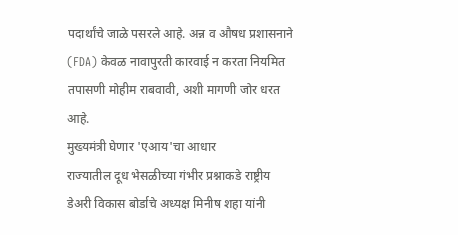पदार्थांचे जाळे पसरले आहे. अन्न व औषध प्रशासनाने (FDA) केवळ नावापुरती कारवाई न करता नियमित तपासणी मोहीम राबवावी, अशी मागणी जोर धरत आहे.
मुख्यमंत्री घेणार 'एआय'चा आधार
राज्यातील दूध भेसळीच्या गंभीर प्रश्नाकडे राष्ट्रीय डेअरी विकास बोर्डाचे अध्यक्ष मिनीष शहा यांनी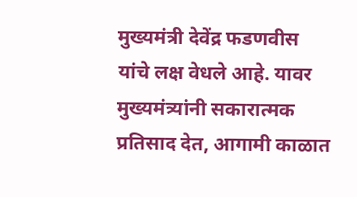मुख्यमंत्री देवेंद्र फडणवीस यांचे लक्ष वेधले आहे. यावर मुख्यमंत्र्यांनी सकारात्मक प्रतिसाद देत, आगामी काळात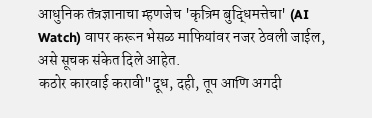आधुनिक तंत्रज्ञानाचा म्हणजेच 'कृत्रिम बुद्धिमत्तेचा' (AI Watch) वापर करून भेसळ माफियांवर नजर ठेवली जाईल, असे सूचक संकेत दिले आहेत.
कठोर कारवाई करावी"दूध, दही, तूप आणि अगदी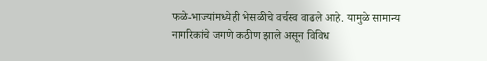फळे-भाज्यांमध्येही भेसळीचे वर्चस्व वाढले आहे. यामुळे सामान्य नागरिकांचे जगणे कठीण झाले असून विविध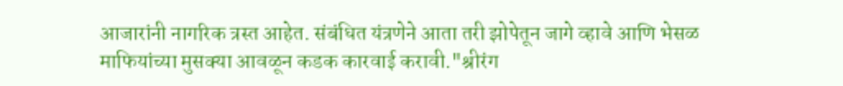आजारांनी नागरिक त्रस्त आहेत. संबंधित यंत्रणेने आता तरी झोपेतून जागे व्हावे आणि भेसळ माफियांच्या मुसक्या आवळून कडक कारवाई करावी."श्रीरंग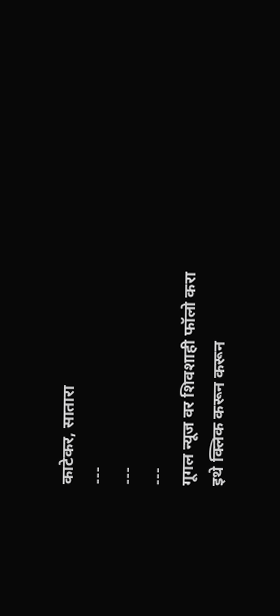काटेकर, सातारा
---
---
---
गूगल न्यूज वर शिवशाही फॉलो करा
इथे क्लिक करून करून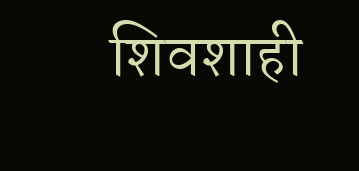शिवशाही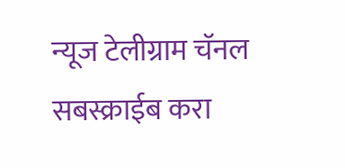न्यूज टेलीग्राम चॅनल सबस्क्राईब करा